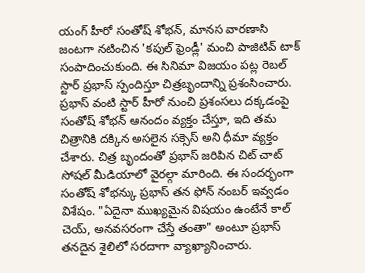యంగ్ హీరో సంతోష్ శోభన్, మానస వారణాసి జంటగా నటించిన 'కపుల్ ఫ్రెండ్లీ' మంచి పాజిటివ్ టాక్ సంపాదించుకుంది. ఈ సినిమా విజయం పట్ల రెబల్ స్టార్ ప్రభాస్ స్పందిస్తూ చిత్రబృందాన్ని ప్రశంసించారు. ప్రభాస్ వంటి స్టార్ హీరో నుంచి ప్రశంసలు దక్కడంపై సంతోష్ శోభన్ ఆనందం వ్యక్తం చేస్తూ, ఇది తమ చిత్రానికి దక్కిన అసలైన సక్సెస్ అని ధీమా వ్యక్తం చేశారు. చిత్ర బృందంతో ప్రభాస్ జరిపిన చిట్ చాట్ సోషల్ మీడియాలో వైరల్గా మారింది. ఈ సందర్భంగా సంతోష్ శోభన్కు ప్రభాస్ తన ఫోన్ నంబర్ ఇవ్వడం విశేషం. "ఏదైనా ముఖ్యమైన విషయం ఉంటేనే కాల్ చెయ్, అనవసరంగా చేస్తే తంతా" అంటూ ప్రభాస్ తనదైన శైలిలో సరదాగా వ్యాఖ్యానించారు.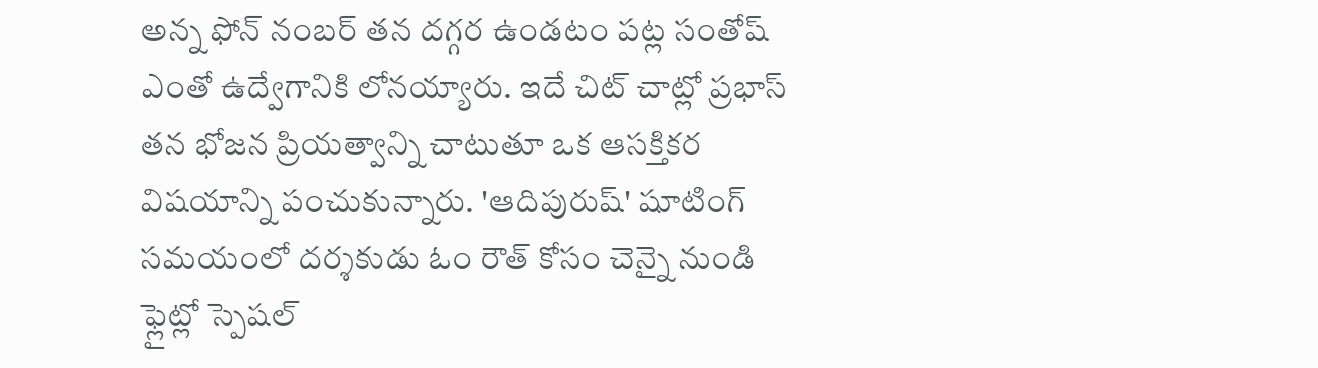అన్న ఫోన్ నంబర్ తన దగ్గర ఉండటం పట్ల సంతోష్ ఎంతో ఉద్వేగానికి లోనయ్యారు. ఇదే చిట్ చాట్లో ప్రభాస్ తన భోజన ప్రియత్వాన్ని చాటుతూ ఒక ఆసక్తికర విషయాన్ని పంచుకున్నారు. 'ఆదిపురుష్' షూటింగ్ సమయంలో దర్శకుడు ఓం రౌత్ కోసం చెన్నై నుండి ఫ్లైట్లో స్పెషల్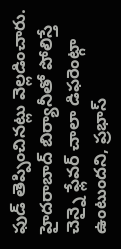ఫుడ్ తెప్పించినట్లు వెల్లడించారు. హైదరాబాద్ బిర్యానీతో పోలిస్తే చెన్నై ఫ్లేవర్ చాలా డిఫరెంట్గా ఉంటుందని, ప్రభాస్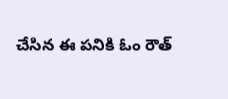చేసిన ఈ పనికి ఓం రౌత్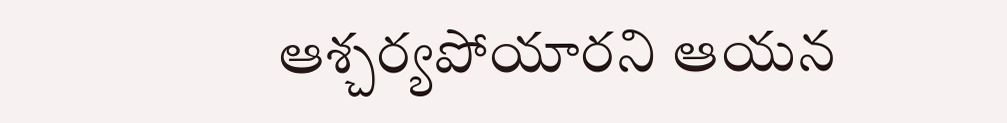ఆశ్చర్యపోయారని ఆయన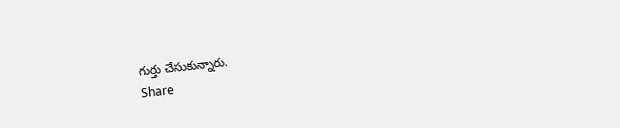గుర్తు చేసుకున్నారు.
Share